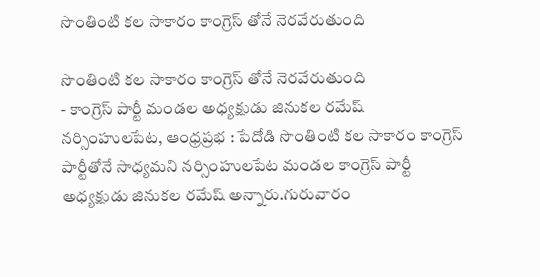సొంతింటి కల సాకారం కాంగ్రెస్ తోనే నెరవేరుతుంది

సొంతింటి కల సాకారం కాంగ్రెస్ తోనే నెరవేరుతుంది
- కాంగ్రెస్ పార్టీ మండల అధ్యక్షుడు జినుకల రమేష్
నర్సింహులపేట, ఆంధ్రప్రభ : పేదోడి సొంతింటి కల సాకారం కాంగ్రెస్ పార్టీతోనే సాధ్యమని నర్సింహులపేట మండల కాంగ్రెస్ పార్టీ అధ్యక్షుడు జినుకల రమేష్ అన్నారు.గురువారం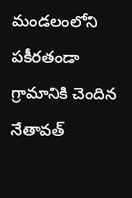మండలంలోని పకీరతండా గ్రామానికి చెందిన నేతావత్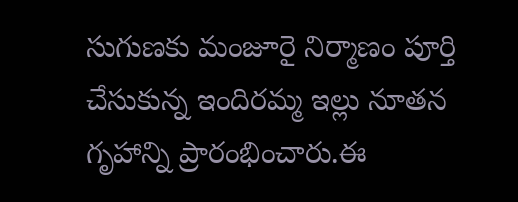సుగుణకు మంజూరై నిర్మాణం పూర్తి చేసుకున్న ఇందిరమ్మ ఇల్లు నూతన గృహాన్ని ప్రారంభించారు.ఈ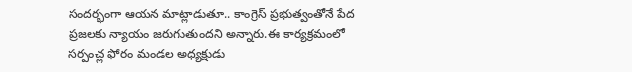సందర్భంగా ఆయన మాట్లాడుతూ.. కాంగ్రెస్ ప్రభుత్వంతోనే పేద ప్రజలకు న్యాయం జరుగుతుందని అన్నారు.ఈ కార్యక్రమంలో సర్పంచ్ల ఫోరం మండల అధ్యక్షుడు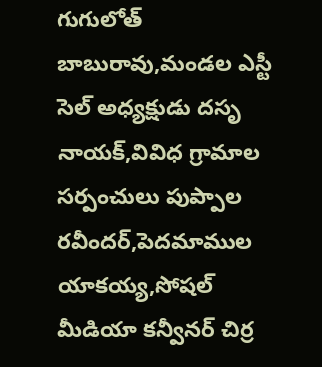గుగులోత్ బాబురావు,మండల ఎస్టీ సెల్ అధ్యక్షుడు దసృ నాయక్,వివిధ గ్రామాల సర్పంచులు పుప్పాల రవీందర్,పెదమాముల యాకయ్య,సోషల్ మీడియా కన్వీనర్ చిర్ర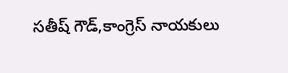సతీష్ గౌడ్,కాంగ్రెస్ నాయకులు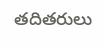తదితరులు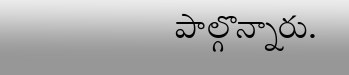పాల్గొన్నారు.